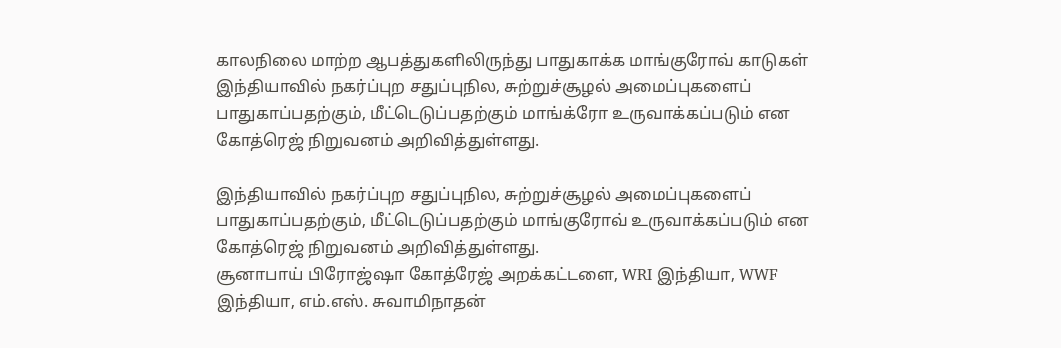காலநிலை மாற்ற ஆபத்துகளிலிருந்து பாதுகாக்க மாங்குரோவ் காடுகள்
இந்தியாவில் நகர்ப்புற சதுப்புநில, சுற்றுச்சூழல் அமைப்புகளைப் பாதுகாப்பதற்கும், மீட்டெடுப்பதற்கும் மாங்க்ரோ உருவாக்கப்படும் என கோத்ரெஜ் நிறுவனம் அறிவித்துள்ளது.

இந்தியாவில் நகர்ப்புற சதுப்புநில, சுற்றுச்சூழல் அமைப்புகளைப் பாதுகாப்பதற்கும், மீட்டெடுப்பதற்கும் மாங்குரோவ் உருவாக்கப்படும் என கோத்ரெஜ் நிறுவனம் அறிவித்துள்ளது.
சூனாபாய் பிரோஜ்ஷா கோத்ரேஜ் அறக்கட்டளை, WRI இந்தியா, WWF இந்தியா, எம்.எஸ். சுவாமிநாதன்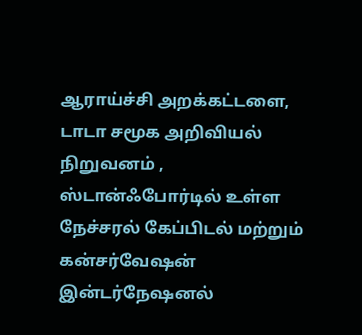ஆராய்ச்சி அறக்கட்டளை, டாடா சமூக அறிவியல் நிறுவனம் , ஸ்டான்ஃபோர்டில் உள்ள நேச்சரல் கேப்பிடல் மற்றும் கன்சர்வேஷன் இன்டர்நேஷனல்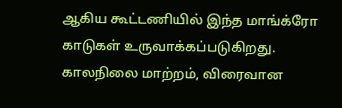ஆகிய கூட்டணியில் இந்த மாங்க்ரோ காடுகள் உருவாக்கப்படுகிறது. காலநிலை மாற்றம், விரைவான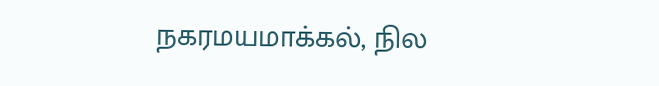நகரமயமாக்கல், நில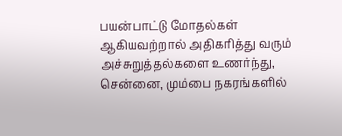பயன்பாட்டு மோதல்கள் ஆகியவற்றால் அதிகரித்து வரும் அச்சுறுத்தல்களை உணர்ந்து, சென்னை, மும்பை நகரங்களில்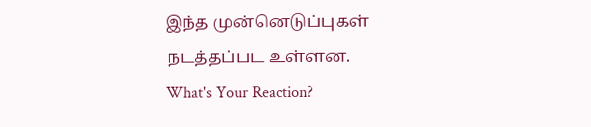இந்த முன்னெடுப்புகள் நடத்தப்பட உள்ளன.
What's Your Reaction?